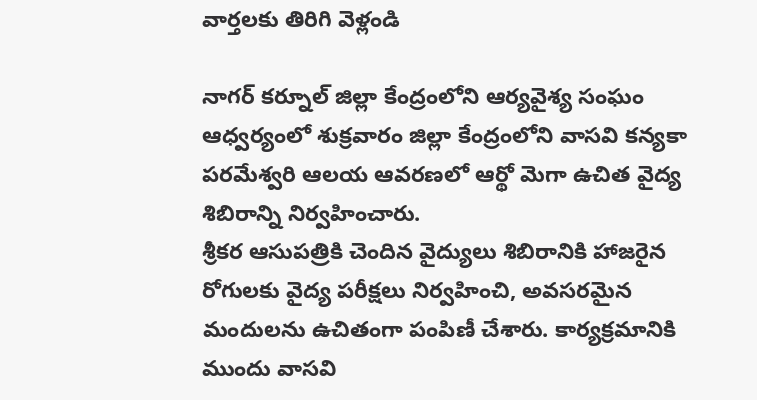వార్తలకు తిరిగి వెళ్లండి

నాగర్ కర్నూల్ జిల్లా కేంద్రంలోని ఆర్యవైశ్య సంఘం ఆధ్వర్యంలో శుక్రవారం జిల్లా కేంద్రంలోని వాసవి కన్యకా పరమేశ్వరి ఆలయ ఆవరణలో ఆర్థో మెగా ఉచిత వైద్య శిబిరాన్ని నిర్వహించారు.
శ్రీకర ఆసుపత్రికి చెందిన వైద్యులు శిబిరానికి హాజరైన రోగులకు వైద్య పరీక్షలు నిర్వహించి, అవసరమైన మందులను ఉచితంగా పంపిణీ చేశారు. కార్యక్రమానికి ముందు వాసవి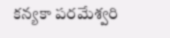కన్యకా పరమేశ్వరి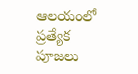ఆలయంలో ప్రత్యేక పూజలు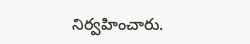నిర్వహించారు.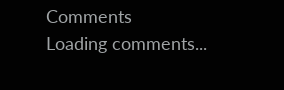Comments
Loading comments...